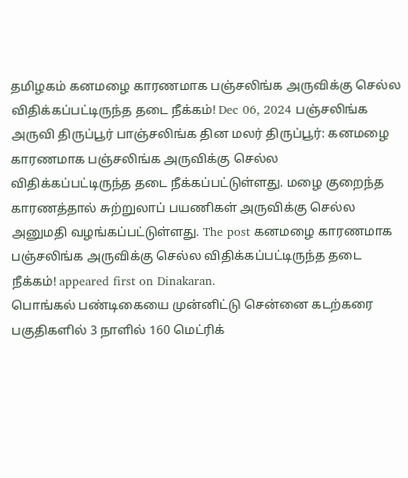தமிழகம் கனமழை காரணமாக பஞ்சலிங்க அருவிக்கு செல்ல விதிக்கப்பட்டிருந்த தடை நீக்கம்! Dec 06, 2024 பஞ்சலிங்க அருவி திருப்பூர் பாஞ்சலிங்க தின மலர் திருப்பூர்: கனமழை காரணமாக பஞ்சலிங்க அருவிக்கு செல்ல விதிக்கப்பட்டிருந்த தடை நீக்கப்பட்டுள்ளது. மழை குறைந்த காரணத்தால் சுற்றுலாப் பயணிகள் அருவிக்கு செல்ல அனுமதி வழங்கப்பட்டுள்ளது. The post கனமழை காரணமாக பஞ்சலிங்க அருவிக்கு செல்ல விதிக்கப்பட்டிருந்த தடை நீக்கம்! appeared first on Dinakaran.
பொங்கல் பண்டிகையை முன்னிட்டு சென்னை கடற்கரை பகுதிகளில் 3 நாளில் 160 மெட்ரிக்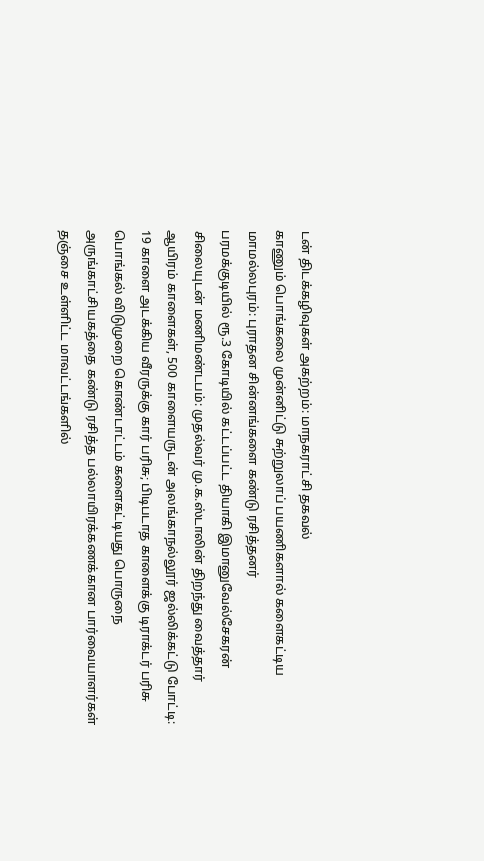டன் திடக்கழிவுகள் அகற்றம்: மாநகராட்சி தகவல்
காணும் பொங்கலை முன்னிட்டு சுற்றுலாப் பயணிகளால் களைகட்டிய மாமல்லபுரம்: புராதன சின்னங்களை கண்டு ரசித்தனர்
பரமக்குடியில் ரூ.3 கோடியில் கட்டப்பட்ட தியாகி இமானுவேல்சேகரன் சிலையுடன் மணிமண்டபம்: முதல்வர் மு.க.ஸ்டாலின் திறந்து வைத்தார்
ஆயிரம் காளைகள், 500 காளையருடன் அலங்காநல்லூர் ஜல்லிக்கட்டு போட்டி: 19 காளை அடக்கிய வீரருக்கு கார் பரிசு; பிடிபடாத காளைக்கு டிராக்டர் பரிசு
பொங்கல் விடுமுறை கொண்டாட்டம் களைகட்டியது பொருநை அருங்காட்சியகத்தை கண்டு ரசித்த பல்லாயிரக்கணக்கான பார்வையாளர்கள்
தஞ்சை உள்ளிட்ட மாவட்டங்களில்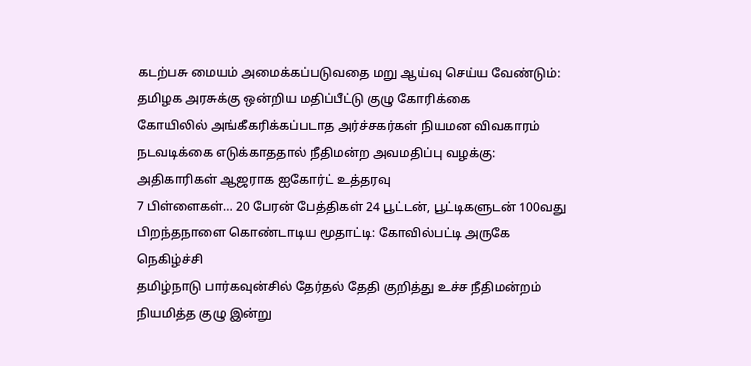கடற்பசு மையம் அமைக்கப்படுவதை மறு ஆய்வு செய்ய வேண்டும்: தமிழக அரசுக்கு ஒன்றிய மதிப்பீட்டு குழு கோரிக்கை
கோயிலில் அங்கீகரிக்கப்படாத அர்ச்சகர்கள் நியமன விவகாரம் நடவடிக்கை எடுக்காததால் நீதிமன்ற அவமதிப்பு வழக்கு: அதிகாரிகள் ஆஜராக ஐகோர்ட் உத்தரவு
7 பிள்ளைகள்… 20 பேரன் பேத்திகள் 24 பூட்டன், பூட்டிகளுடன் 100வது பிறந்தநாளை கொண்டாடிய மூதாட்டி: கோவில்பட்டி அருகே நெகிழ்ச்சி
தமிழ்நாடு பார்கவுன்சில் தேர்தல் தேதி குறித்து உச்ச நீதிமன்றம் நியமித்த குழு இன்று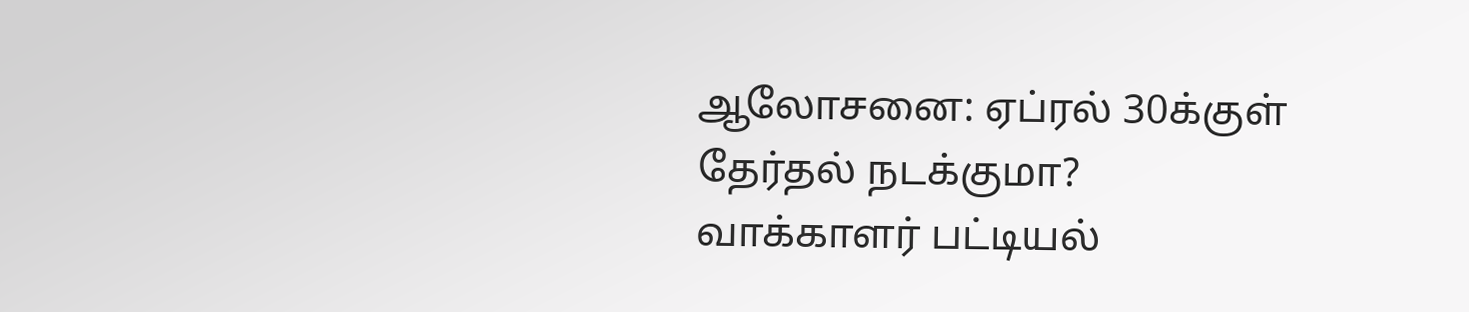ஆலோசனை: ஏப்ரல் 30க்குள் தேர்தல் நடக்குமா?
வாக்காளர் பட்டியல்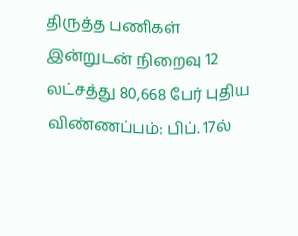திருத்த பணிகள் இன்றுடன் நிறைவு 12 லட்சத்து 80,668 பேர் புதிய விண்ணப்பம்: பிப். 17ல்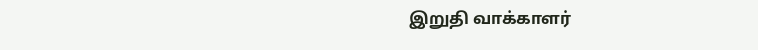இறுதி வாக்காளர்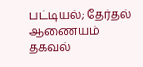பட்டியல்; தேர்தல் ஆணையம் தகவல்